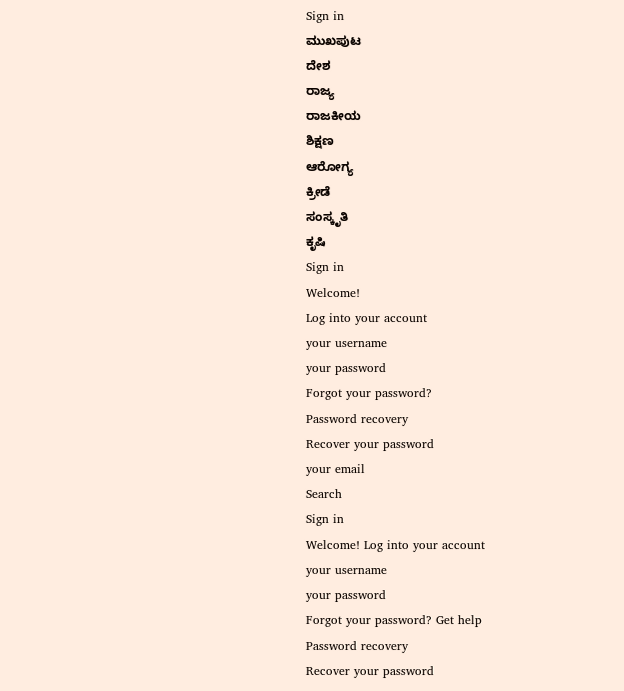Sign in
ಮುಖಪುಟ
ದೇಶ
ರಾಜ್ಯ
ರಾಜಕೀಯ
ಶಿಕ್ಷಣ
ಆರೋಗ್ಯ
ಕ್ರೀಡೆ
ಸಂಸ್ಕೃತಿ
ಕೃಷಿ
Sign in
Welcome!
Log into your account
your username
your password
Forgot your password?
Password recovery
Recover your password
your email
Search
Sign in
Welcome! Log into your account
your username
your password
Forgot your password? Get help
Password recovery
Recover your password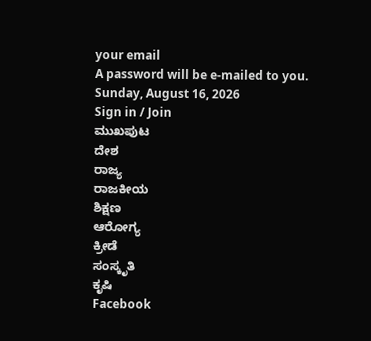your email
A password will be e-mailed to you.
Sunday, August 16, 2026
Sign in / Join
ಮುಖಪುಟ
ದೇಶ
ರಾಜ್ಯ
ರಾಜಕೀಯ
ಶಿಕ್ಷಣ
ಆರೋಗ್ಯ
ಕ್ರೀಡೆ
ಸಂಸ್ಕೃತಿ
ಕೃಷಿ
Facebook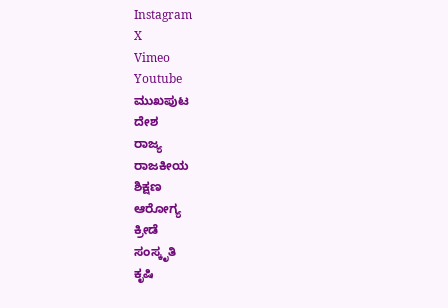Instagram
X
Vimeo
Youtube
ಮುಖಪುಟ
ದೇಶ
ರಾಜ್ಯ
ರಾಜಕೀಯ
ಶಿಕ್ಷಣ
ಆರೋಗ್ಯ
ಕ್ರೀಡೆ
ಸಂಸ್ಕೃತಿ
ಕೃಷಿ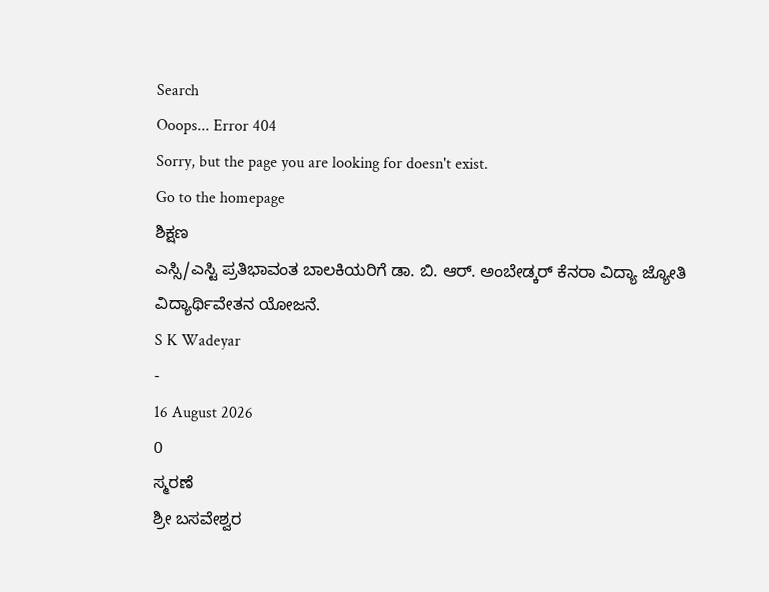Search
Ooops... Error 404
Sorry, but the page you are looking for doesn't exist.
Go to the homepage
ಶಿಕ್ಷಣ
ಎಸ್ಸಿ/ಎಸ್ಟಿ ಪ್ರತಿಭಾವಂತ ಬಾಲಕಿಯರಿಗೆ ಡಾ. ಬಿ. ಆರ್. ಅಂಬೇಡ್ಕರ್ ಕೆನರಾ ವಿದ್ಯಾ ಜ್ಯೋತಿ ವಿದ್ಯಾರ್ಥಿವೇತನ ಯೋಜನೆ.
S K Wadeyar
-
16 August 2026
0
ಸ್ಮರಣೆ
ಶ್ರೀ ಬಸವೇಶ್ವರ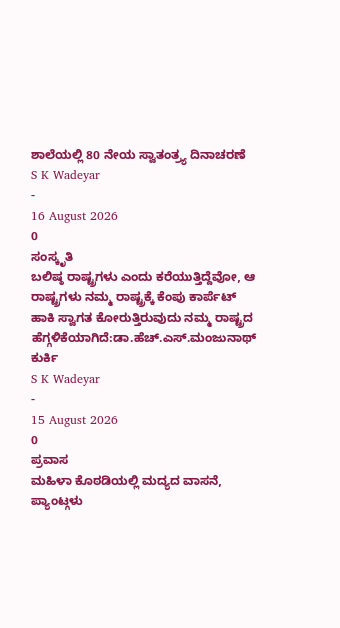ಶಾಲೆಯಲ್ಲಿ 80 ನೇಯ ಸ್ವಾತಂತ್ರ್ಯ ದಿನಾಚರಣೆ
S K Wadeyar
-
16 August 2026
0
ಸಂಸ್ಕೃತಿ
ಬಲಿಷ್ಠ ರಾಷ್ಟ್ರಗಳು ಎಂದು ಕರೆಯುತ್ತಿದ್ದೆವೋ, ಆ ರಾಷ್ಟ್ರಗಳು ನಮ್ಮ ರಾಷ್ಟ್ರಕ್ಕೆ ಕೆಂಪು ಕಾರ್ಪೆಟ್ ಹಾಕಿ ಸ್ವಾಗತ ಕೋರುತ್ತಿರುವುದು ನಮ್ಮ ರಾಷ್ಟ್ರದ ಹೆಗ್ಗಳಿಕೆಯಾಗಿದೆ:ಡಾ.ಹೆಚ್.ಎಸ್.ಮಂಜುನಾಥ್ ಕುರ್ಕಿ
S K Wadeyar
-
15 August 2026
0
ಪ್ರವಾಸ
ಮಹಿಳಾ ಕೊಠಡಿಯಲ್ಲಿ ಮದ್ಯದ ವಾಸನೆ, ಪ್ಯಾಂಟ್ಗಳು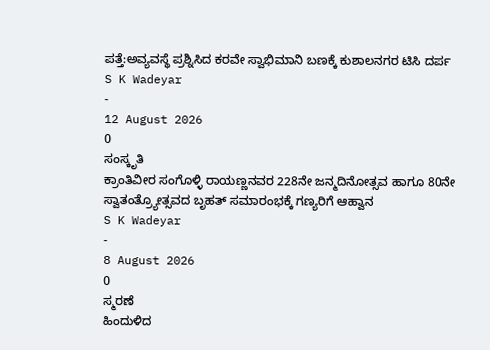ಪತ್ತೆ:ಅವ್ಯವಸ್ಥೆ ಪ್ರಶ್ನಿಸಿದ ಕರವೇ ಸ್ವಾಭಿಮಾನಿ ಬಣಕ್ಕೆ ಕುಶಾಲನಗರ ಟಿಸಿ ದರ್ಪ
S K Wadeyar
-
12 August 2026
0
ಸಂಸ್ಕೃತಿ
ಕ್ರಾಂತಿವೀರ ಸಂಗೊಳ್ಳಿ ರಾಯಣ್ಣನವರ 228ನೇ ಜನ್ಮದಿನೋತ್ಸವ ಹಾಗೂ 80ನೇ ಸ್ವಾತಂತ್ರ್ಯೋತ್ಸವದ ಬೃಹತ್ ಸಮಾರಂಭಕ್ಕೆ ಗಣ್ಯರಿಗೆ ಆಹ್ವಾನ
S K Wadeyar
-
8 August 2026
0
ಸ್ಮರಣೆ
ಹಿಂದುಳಿದ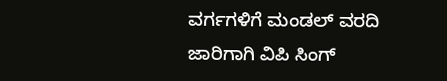ವರ್ಗಗಳಿಗೆ ಮಂಡಲ್ ವರದಿ ಜಾರಿಗಾಗಿ ವಿಪಿ ಸಿಂಗ್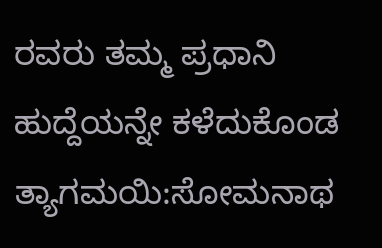ರವರು ತಮ್ಮ ಪ್ರಧಾನಿ ಹುದ್ದೆಯನ್ನೇ ಕಳೆದುಕೊಂಡ ತ್ಯಾಗಮಯಿ:ಸೋಮನಾಥ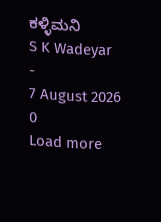ಕಳ್ಳಿಮನಿ
S K Wadeyar
-
7 August 2026
0
Load more